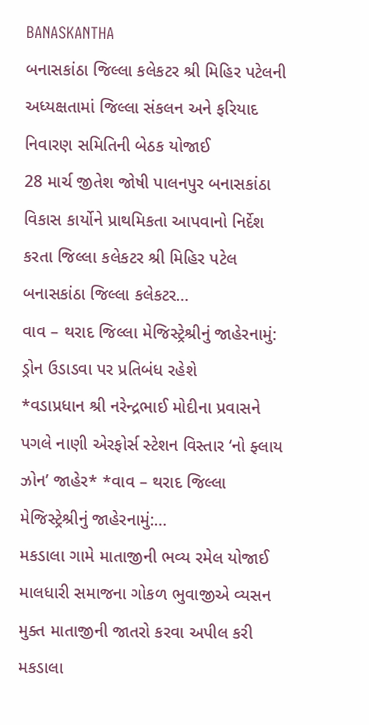BANASKANTHA
બનાસકાંઠા જિલ્લા કલેકટર શ્રી મિહિર પટેલની અધ્યક્ષતામાં જિલ્લા સંકલન અને ફરિયાદ નિવારણ સમિતિની બેઠક યોજાઈ
28 માર્ચ જીતેશ જોષી પાલનપુર બનાસકાંઠા વિકાસ કાર્યોને પ્રાથમિકતા આપવાનો નિર્દેશ કરતા જિલ્લા કલેકટર શ્રી મિહિર પટેલ બનાસકાંઠા જિલ્લા કલેકટર…
વાવ – થરાદ જિલ્લા મેજિસ્ટ્રેશ્રીનું જાહેરનામું: ડ્રોન ઉડાડવા પર પ્રતિબંધ રહેશે
*વડાપ્રધાન શ્રી નરેન્દ્રભાઈ મોદીના પ્રવાસને પગલે નાણી એરફોર્સ સ્ટેશન વિસ્તાર ‘નો ફ્લાય ઝોન’ જાહેર* *વાવ – થરાદ જિલ્લા મેજિસ્ટ્રેશ્રીનું જાહેરનામું:…
મકડાલા ગામે માતાજીની ભવ્ય રમેલ યોજાઈ માલધારી સમાજના ગોકળ ભુવાજીએ વ્યસન મુક્ત માતાજીની જાતરો કરવા અપીલ કરી
મકડાલા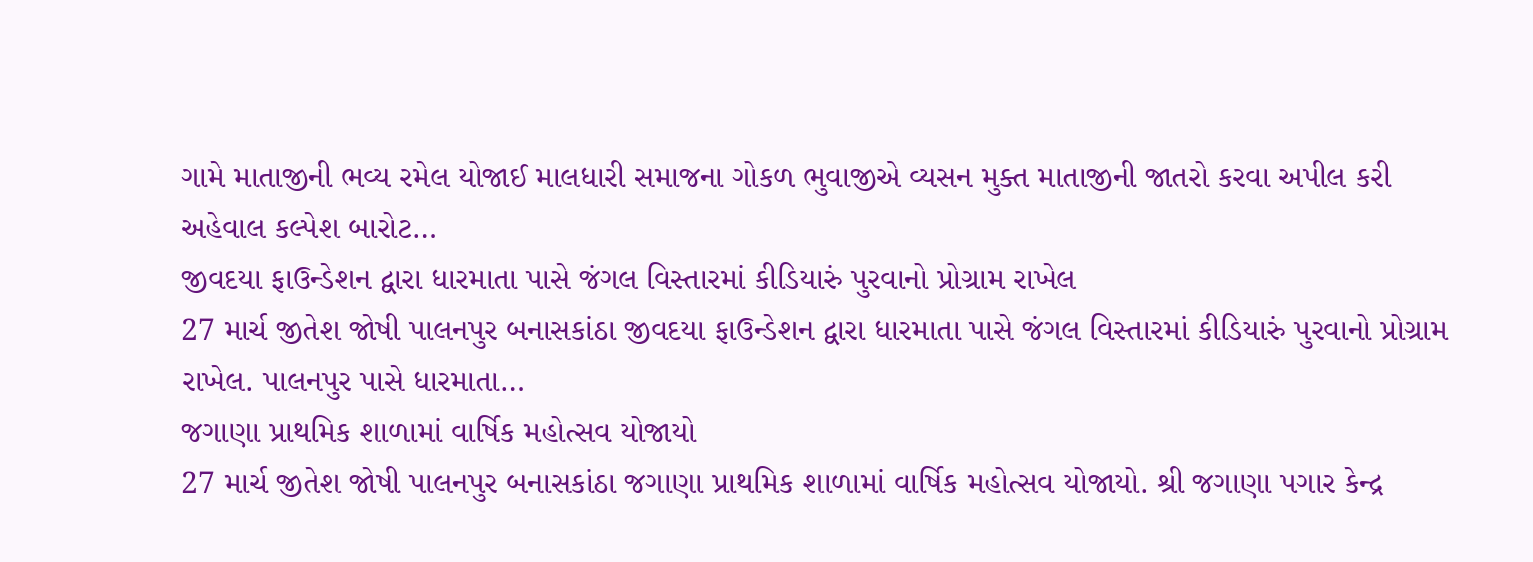ગામે માતાજીની ભવ્ય રમેલ યોજાઈ માલધારી સમાજના ગોકળ ભુવાજીએ વ્યસન મુક્ત માતાજીની જાતરો કરવા અપીલ કરી અહેવાલ કલ્પેશ બારોટ…
જીવદયા ફાઉન્ડેશન દ્વારા ધારમાતા પાસે જંગલ વિસ્તારમાં કીડિયારું પુરવાનો પ્રોગ્રામ રાખેલ
27 માર્ચ જીતેશ જોષી પાલનપુર બનાસકાંઠા જીવદયા ફાઉન્ડેશન દ્વારા ધારમાતા પાસે જંગલ વિસ્તારમાં કીડિયારું પુરવાનો પ્રોગ્રામ રાખેલ. પાલનપુર પાસે ધારમાતા…
જગાણા પ્રાથમિક શાળામાં વાર્ષિક મહોત્સવ યોજાયો
27 માર્ચ જીતેશ જોષી પાલનપુર બનાસકાંઠા જગાણા પ્રાથમિક શાળામાં વાર્ષિક મહોત્સવ યોજાયો. શ્રી જગાણા પગાર કેન્દ્ર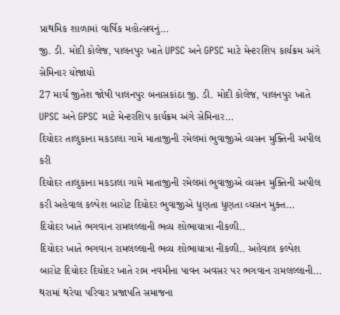પ્રાથમિક શાળામાં વાર્ષિક મહોત્સવનું…
જી. ડી. મોદી કોલેજ, પાલનપુર ખાતે UPSC અને GPSC માટે મેન્ટરશિપ કાર્યક્રમ અંગે સેમિનાર યોજાયો
27 માર્ચ જીતેશ જોષી પાલનપુર બનાસકાંઠા જી. ડી. મોદી કોલેજ, પાલનપુર ખાતે UPSC અને GPSC માટે મેન્ટરશિપ કાર્યક્રમ અંગે સેમિનાર…
દિયોદર તાલુકાના મકડાલા ગામે માતાજીની રમેલમાં ભુવાજીએ વ્યસન મુક્તિની અપીલ કરી
દિયોદર તાલુકાના મકડાલા ગામે માતાજીની રમેલમાં ભુવાજીએ વ્યસન મુક્તિની અપીલ કરી અહેવાલ કલ્પેશ બારોટ દિયોદર ભુવાજીએ ધુણતા ધુણતા વ્યસન મુક્ત…
દિયોદર ખાતે ભગવાન રામલલ્લાની ભવ્ય શોભાયાત્રા નીકળી..
દિયોદર ખાતે ભગવાન રામલલ્લાની ભવ્ય શોભાયાત્રા નીકળી.. અહેવાલ કલ્પેશ બારોટ દિયોદર દિયોદર ખાતે રામ નવમીના પાવન અવસર પર ભગવાન રામલલ્લાની…
થરામાં થરેચા પરિવાર પ્રજાપતિ સમાજના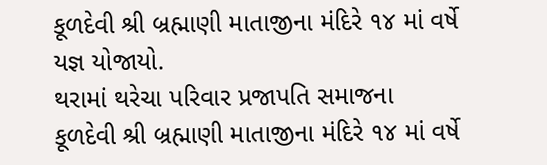કૂળદેવી શ્રી બ્રહ્માણી માતાજીના મંદિરે ૧૪ માં વર્ષે યજ્ઞ યોજાયો.
થરામાં થરેચા પરિવાર પ્રજાપતિ સમાજના કૂળદેવી શ્રી બ્રહ્માણી માતાજીના મંદિરે ૧૪ માં વર્ષે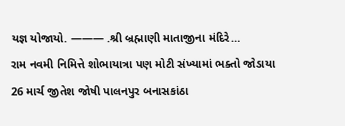યજ્ઞ યોજાયો. ——— .શ્રી બ્રહ્માણી માતાજીના મંદિરે…
રામ નવમી નિમિત્તે શોભાયાત્રા પણ મોટી સંખ્યામાં ભક્તો જોડાયા
26 માર્ચ જીતેશ જોષી પાલનપુર બનાસકાંઠા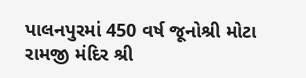પાલનપુરમાં 450 વર્ષ જૂનોશ્રી મોટા રામજી મંદિર શ્રી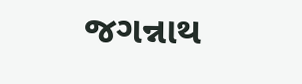જગન્નાથ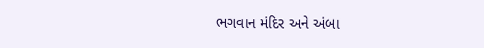ભગવાન મંદિર અને અંબા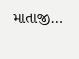માતાજી…